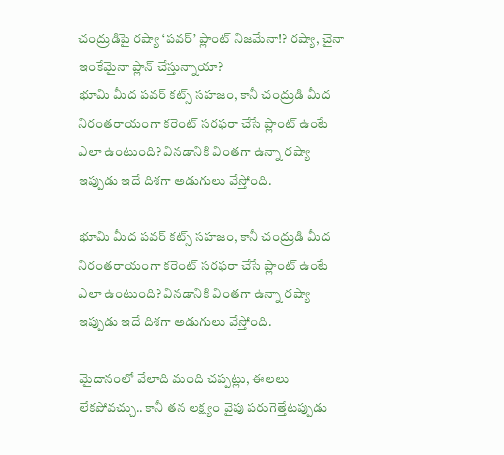చంద్రుడిపై రష్యా ‘పవర్’ ప్లాంట్ నిజమేనా!? రష్యా, చైనా ఇంకేమైనా ప్లాన్ చేస్తున్నాయా?
భూమి మీద పవర్ కట్స్ సహజం, కానీ చంద్రుడి మీద నిరంతరాయంగా కరెంట్ సరఫరా చేసే ప్లాంట్ ఉంటే ఎలా ఉంటుంది? వినడానికి వింతగా ఉన్నా రష్యా ఇప్పుడు ఇదే దిశగా అడుగులు వేస్తోంది.

భూమి మీద పవర్ కట్స్ సహజం, కానీ చంద్రుడి మీద నిరంతరాయంగా కరెంట్ సరఫరా చేసే ప్లాంట్ ఉంటే ఎలా ఉంటుంది? వినడానికి వింతగా ఉన్నా రష్యా ఇప్పుడు ఇదే దిశగా అడుగులు వేస్తోంది.

మైదానంలో వేలాది మంది చప్పట్లు, ఈలలు లేకపోవచ్చు.. కానీ తన లక్ష్యం వైపు పరుగెత్తేటప్పుడు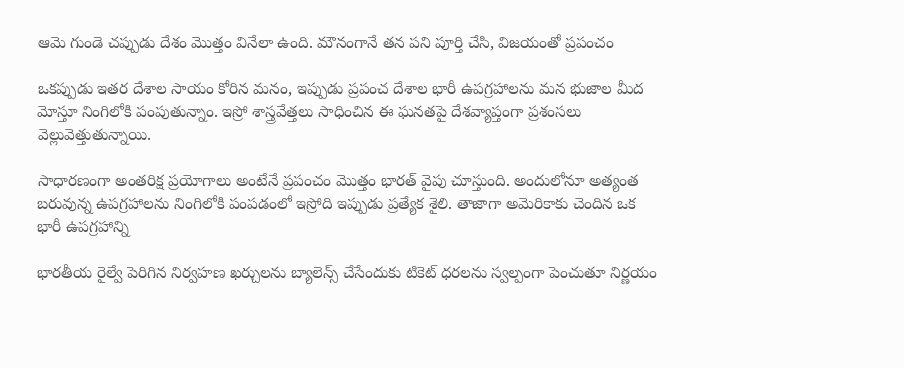ఆమె గుండె చప్పుడు దేశం మొత్తం వినేలా ఉంది. మౌనంగానే తన పని పూర్తి చేసి, విజయంతో ప్రపంచం

ఒకప్పుడు ఇతర దేశాల సాయం కోరిన మనం, ఇప్పుడు ప్రపంచ దేశాల భారీ ఉపగ్రహాలను మన భుజాల మీద మోస్తూ నింగిలోకి పంపుతున్నాం. ఇస్రో శాస్త్రవేత్తలు సాధించిన ఈ ఘనతపై దేశవ్యాప్తంగా ప్రశంసలు వెల్లువెత్తుతున్నాయి.

సాధారణంగా అంతరిక్ష ప్రయోగాలు అంటేనే ప్రపంచం మొత్తం భారత్ వైపు చూస్తుంది. అందులోనూ అత్యంత బరువున్న ఉపగ్రహాలను నింగిలోకి పంపడంలో ఇస్రోది ఇప్పుడు ప్రత్యేక శైలి. తాజాగా అమెరికాకు చెందిన ఒక భారీ ఉపగ్రహాన్ని

భారతీయ రైల్వే పెరిగిన నిర్వహణ ఖర్చులను బ్యాలెన్స్ చేసేందుకు టికెట్ ధరలను స్వల్పంగా పెంచుతూ నిర్ణయం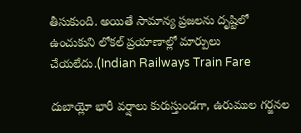తీసుకుంది. అయితే సామాన్య ప్రజలను దృష్టిలో ఉంచుకుని లోకల్ ప్రయాణాల్లో మార్పులు చేయలేదు.(Indian Railways Train Fare

దుబాయ్లో భారీ వర్షాలు కురుస్తుండగా, ఉరుముల గర్జనల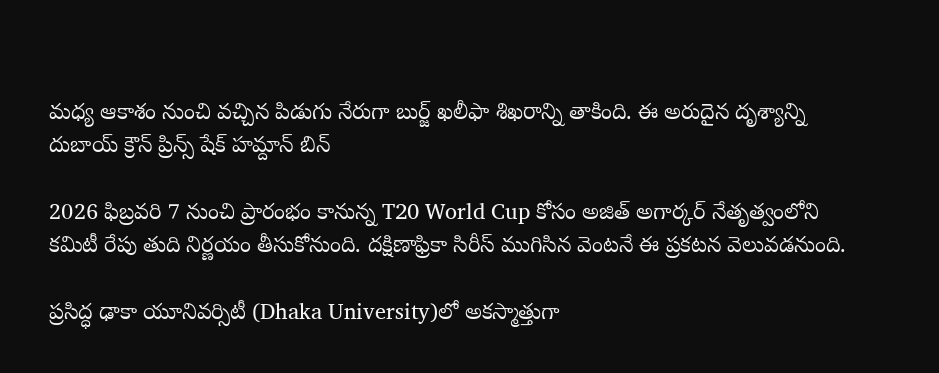మధ్య ఆకాశం నుంచి వచ్చిన పిడుగు నేరుగా బుర్జ్ ఖలీఫా శిఖరాన్ని తాకింది. ఈ అరుదైన దృశ్యాన్ని దుబాయ్ క్రౌన్ ప్రిన్స్ షేక్ హమ్దాన్ బిన్

2026 ఫిబ్రవరి 7 నుంచి ప్రారంభం కానున్న T20 World Cup కోసం అజిత్ అగార్కర్ నేతృత్వంలోని కమిటీ రేపు తుది నిర్ణయం తీసుకోనుంది. దక్షిణాఫ్రికా సిరీస్ ముగిసిన వెంటనే ఈ ప్రకటన వెలువడనుంది.

ప్రసిద్ధ ఢాకా యూనివర్సిటీ (Dhaka University)లో అకస్మాత్తుగా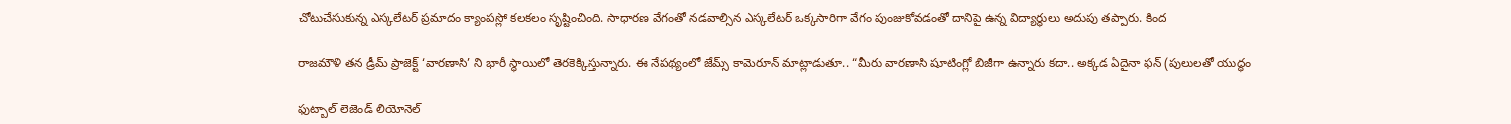చోటుచేసుకున్న ఎస్కలేటర్ ప్రమాదం క్యాంపస్లో కలకలం సృష్టించింది. సాధారణ వేగంతో నడవాల్సిన ఎస్కలేటర్ ఒక్కసారిగా వేగం పుంజుకోవడంతో దానిపై ఉన్న విద్యార్థులు అదుపు తప్పారు. కింద

రాజమౌళి తన డ్రీమ్ ప్రాజెక్ట్ ‘వారణాసి’ ని భారీ స్థాయిలో తెరకెక్కిస్తున్నారు. ఈ నేపథ్యంలో జేమ్స్ కామెరూన్ మాట్లాడుతూ.. “మీరు వారణాసి షూటింగ్లో బిజీగా ఉన్నారు కదా.. అక్కడ ఏదైనా ఫన్ (పులులతో యుద్ధం

ఫుట్బాల్ లెజెండ్ లియోనెల్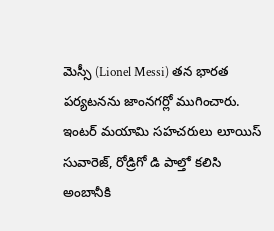మెస్సీ (Lionel Messi) తన భారత పర్యటనను జాంనగర్లో ముగించారు. ఇంటర్ మయామి సహచరులు లూయిస్ సువారెజ్, రోడ్రిగో డి పాల్తో కలిసి అంబానీకి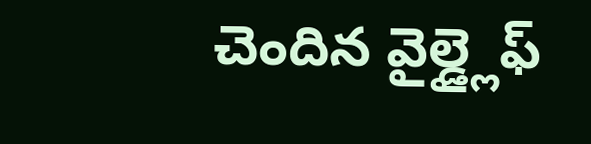చెందిన వైల్డ్లైఫ్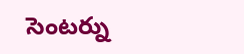సెంటర్ను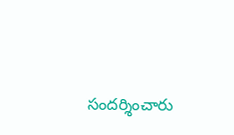సందర్శించారు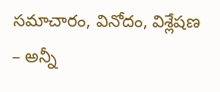సమాచారం, వినోదం, విశ్లేషణ – అన్నీ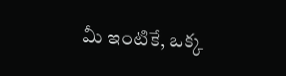మీ ఇంటికే, ఒక్క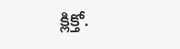క్లిక్తో.